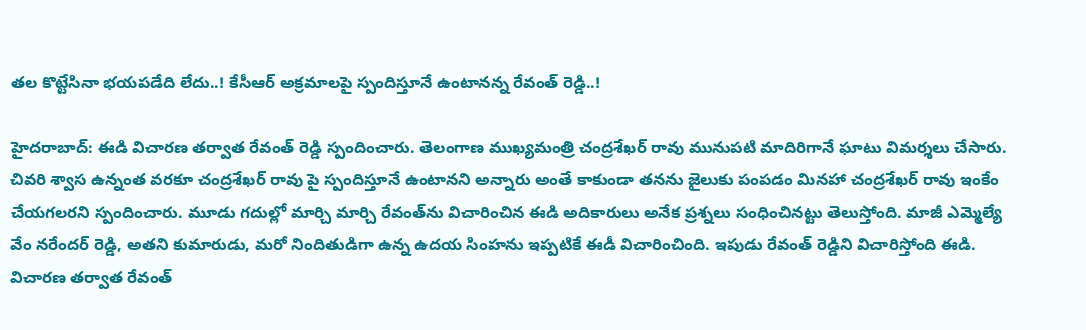త‌ల కొట్టేసినా భ‌య‌ప‌డేది లేదు..! కేసీఆర్ అక్ర‌మాల‌పై స్పందిస్తూనే ఉంటాన‌న్న రేవంత్ రెడ్డి..!

హైదరాబాద్: ఈడి విచార‌ణ త‌ర్వాత రేవంత్ రెడ్డి స్పందించారు. తెలంగాణ ముఖ్య‌మంత్రి చంద్ర‌శేఖ‌ర్ రావు మునుప‌టి మాదిరిగానే ఘాటు విమ‌ర్శ‌లు చేసారు. చివ‌రి శ్వాస ఉన్నంత వ‌ర‌కూ చంద్ర‌శేఖ‌ర్ రావు పై స్పందిస్తూనే ఉంటాన‌ని అన్నారు అంతే కాకుండా త‌న‌ను జైలుకు పంప‌డం మిన‌హా చంద్ర‌శేఖ‌ర్ రావు ఇంకేం చేయ‌గ‌ల‌రని స్పందించారు. మూడు గ‌దుల్లో మార్చి మార్చి రేవంత్‌ను విచారించిన ఈడి అదికారులు అనేక ప్ర‌శ్న‌లు సంధించిన‌ట్టు తెలుస్తోంది. మాజీ ఎమ్మెల్యే వేం న‌రేంద‌ర్ రెడ్డి, అత‌ని కుమారుడు, మ‌రో నిందితుడిగా ఉన్న ఉద‌య సింహ‌ను ఇప్ప‌టికే ఈడీ విచారించింది. ఇపుడు రేవంత్ రెడ్డిని విచారిస్తోంది ఈడి. విచార‌ణ త‌ర్వాత రేవంత్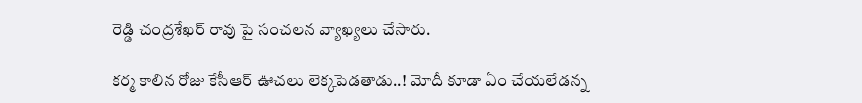రెడ్డి చంద్ర‌శేఖ‌ర్ రావు పై సంచ‌ల‌న వ్యాఖ్య‌లు చేసారు.

కర్మ కాలిన రోజు కేసీఆర్ ఊచలు లెక్కపెడ‌తాడు..! మోదీ కూడా ఏం చేయ‌లేడ‌న్న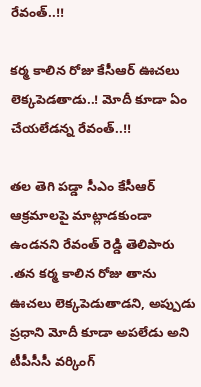రేవంత్..!!

కర్మ కాలిన రోజు కేసీఆర్ ఊచలు లెక్కపెడ‌తాడు..! మోదీ కూడా ఏం చేయ‌లేడ‌న్న రేవంత్..!!

తల తెగి పడ్డా సీఎం కేసీఆర్ ఆక్రమాలపై మాట్లాడకుండా ఉండ‌నని రేవంత్ రెడ్డి తెలిపారు .త‌న కర్మ కాలిన రోజు తాను ఊచలు లెక్కపెడుతాడని, అప్పుడు ప్ర‌ధాని మోదీ కూడా అపలేడు అని టీపీసీసీ వర్కింగ్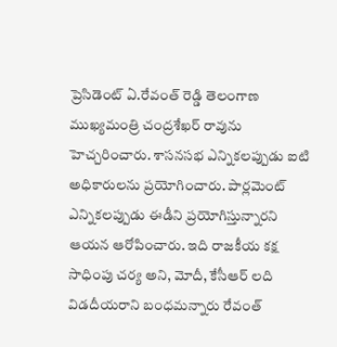ప్రెసిడెంట్ ఏ.రేవంత్ రెడ్డి తెలంగాణ ముఖ్య‌మంత్రి చంద్ర‌శేఖ‌ర్ రావును హెచ్చరించారు. శాసనసభ ఎన్నికలప్పుడు ఐటి అధికారులను ప్రయోగించారు. పార్లమెంట్ ఎన్నికలప్పుడు ఈడీని ప్రయోగిస్తున్నారని ఆయన ఆరోపించారు. ఇది రాజకీయ కక్ష సాధింపు చర్య అని, మోదీ, కేసీఆర్ లది విడ‌దీయ‌రాని బంధమన్నారు రేవంత్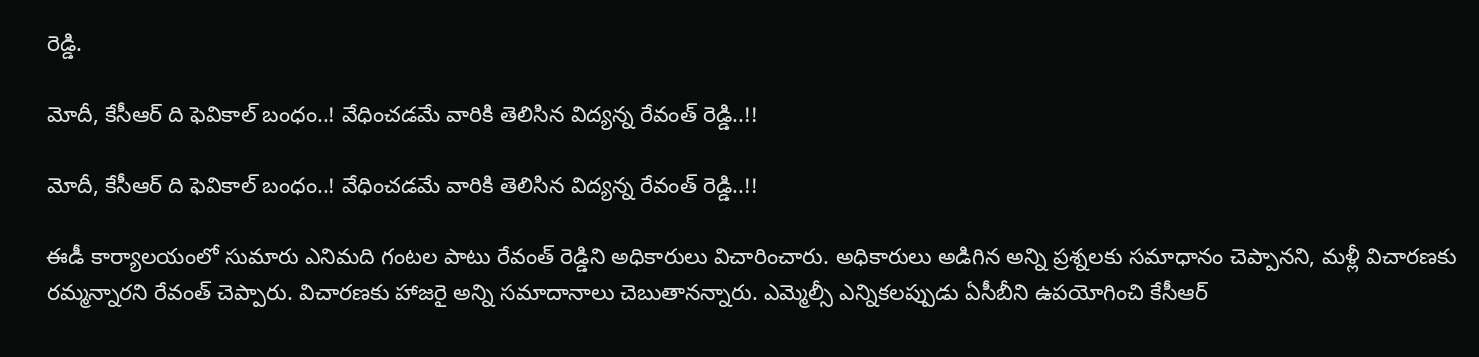రెడ్డి.

మోదీ, కేసీఆర్ ది ఫెవికాల్ బంధం..! వేధించ‌డ‌మే వారికి తెలిసిన విద్య‌న్న రేవంత్ రెడ్డి..!!

మోదీ, కేసీఆర్ ది ఫెవికాల్ బంధం..! వేధించ‌డ‌మే వారికి తెలిసిన విద్య‌న్న రేవంత్ రెడ్డి..!!

ఈడీ కార్యాలయంలో సుమారు ఎనిమది గంటల పాటు రేవంత్ రెడ్డిని అధికారులు విచారించారు. అధికారులు అడిగిన అన్ని ప్రశ్నలకు సమాధానం చెప్పానని, మళ్లీ విచారణకు రమ్మన్నారని రేవంత్ చెప్పారు. విచారణకు హాజరై అన్ని సమాదానాలు చెబుతానన్నారు. ఎమ్మెల్సీ ఎన్నికలప్పుడు ఏసీబీని ఉపయోగించి కేసీఆర్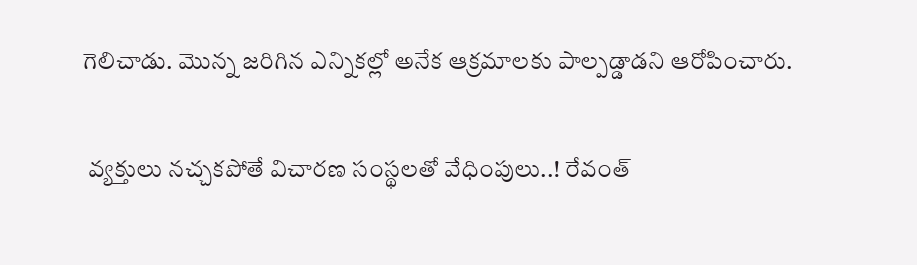గెలిచాడు. మొన్న జరిగిన ఎన్నికల్లో అనేక ఆక్రమాలకు పాల్పడ్డాడని ఆరోపించారు.

 వ్య‌క్తులు న‌చ్చ‌క‌పోతే విచార‌ణ సంస్థ‌ల‌తో వేధింపులు..! రేవంత్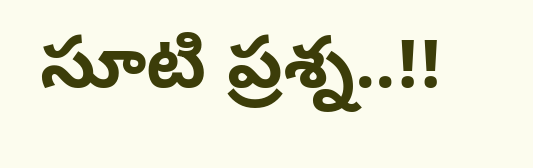సూటి ప్ర‌శ్న‌..!!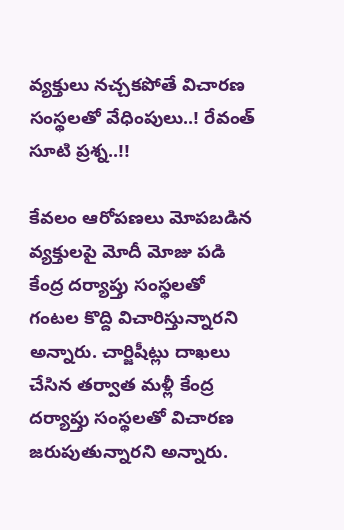వ్య‌క్తులు న‌చ్చ‌క‌పోతే విచార‌ణ సంస్థ‌ల‌తో వేధింపులు..! రేవంత్ సూటి ప్ర‌శ్న‌..!!

కేవ‌లం ఆరోప‌ణ‌లు మోప‌బ‌డిన వ్య‌క్తుల‌పై మోదీ మోజు పడి కేంద్ర దర్యాప్తు సంస్థలతో గంటల కొద్ది విచారిస్తున్నారని అన్నారు. చార్జిషీట్లు దాఖలు చేసిన తర్వాత మళ్లీ కేంద్ర దర్యాప్తు సంస్థలతో విచారణ జరుపుతున్నారని అన్నారు.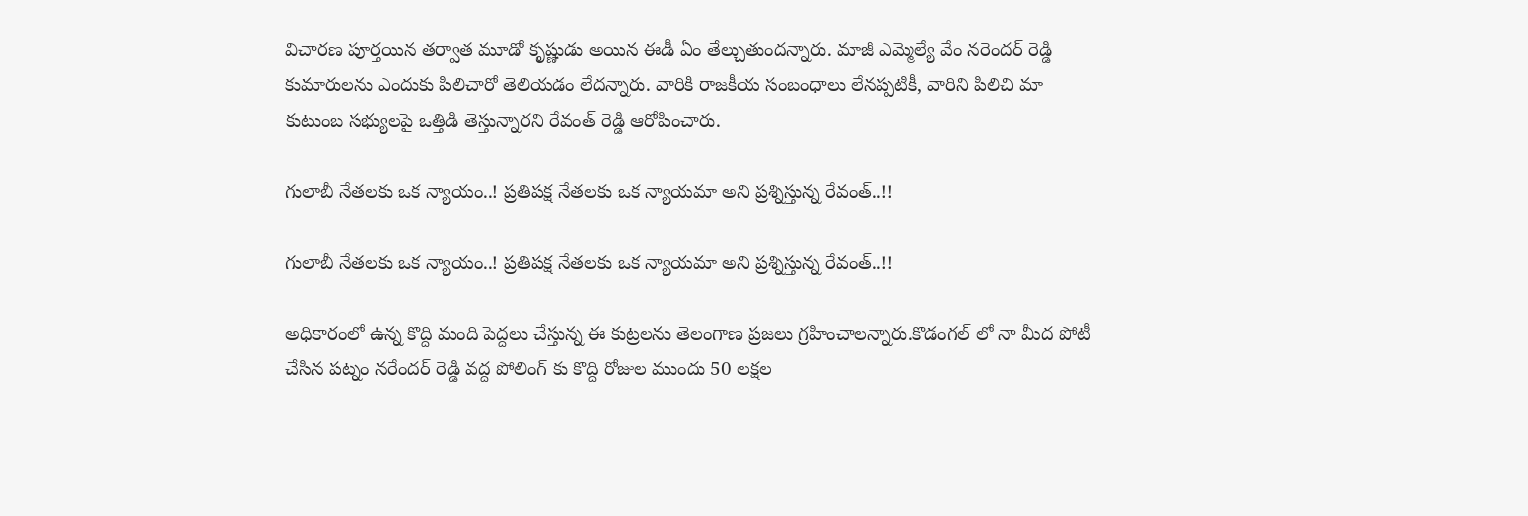విచారణ పూర్తయిన తర్వాత మూడో కృష్ణుడు అయిన ఈడీ ఏం తేల్చుతుందన్నారు. మాజీ ఎమ్మెల్యే వేం నరెందర్ రెడ్డి కుమారులను ఎందుకు పిలిచారో తెలియడం లేదన్నారు. వారికి రాజకీయ సంబంధాలు లేనప్పటికీ, వారిని పిలిచి మా కుటుంబ సభ్యులపై ఒత్తిడి తెస్తున్నారని రేవంత్ రెడ్డి ఆరోపించారు.

గులాబీ నేత‌ల‌కు ఒక న్యాయం..! ప్ర‌తిప‌క్ష నేత‌ల‌కు ఒక న్యాయ‌మా అని ప్ర‌శ్నిస్తున్న రేవంత్..!!

గులాబీ నేత‌ల‌కు ఒక న్యాయం..! ప్ర‌తిప‌క్ష నేత‌ల‌కు ఒక న్యాయ‌మా అని ప్ర‌శ్నిస్తున్న రేవంత్..!!

అధికారంలో ఉన్న కొద్ది మంది పెద్దలు చేస్తున్న ఈ కుట్రలను తెలంగాణ ప్రజలు గ్రహించాలన్నారు.కొడంగల్ లో నా మీద పోటీ చేసిన పట్నం నరేందర్ రెడ్డి వద్ద పోలింగ్ కు కొద్ది రోజుల ముందు 50 లక్షల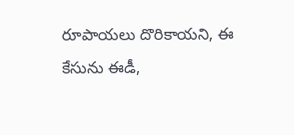రూపాయ‌లు దొరికాయని, ఈ కేసును ఈడీ,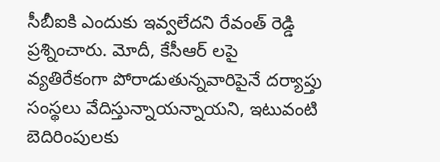సీబీఐకి ఎందుకు ఇవ్వలేదని రేవంత్ రెడ్డి ప్ర‌శ్నించారు. మోదీ, కేసీఆర్ లపై వ్యతిరేకంగా పోరాడుతున్నవారిపైనే దర్యాప్తు సంస్థలు వేదిస్తున్నాయన్నాయ‌ని, ఇటువంటి బెదిరింపుల‌కు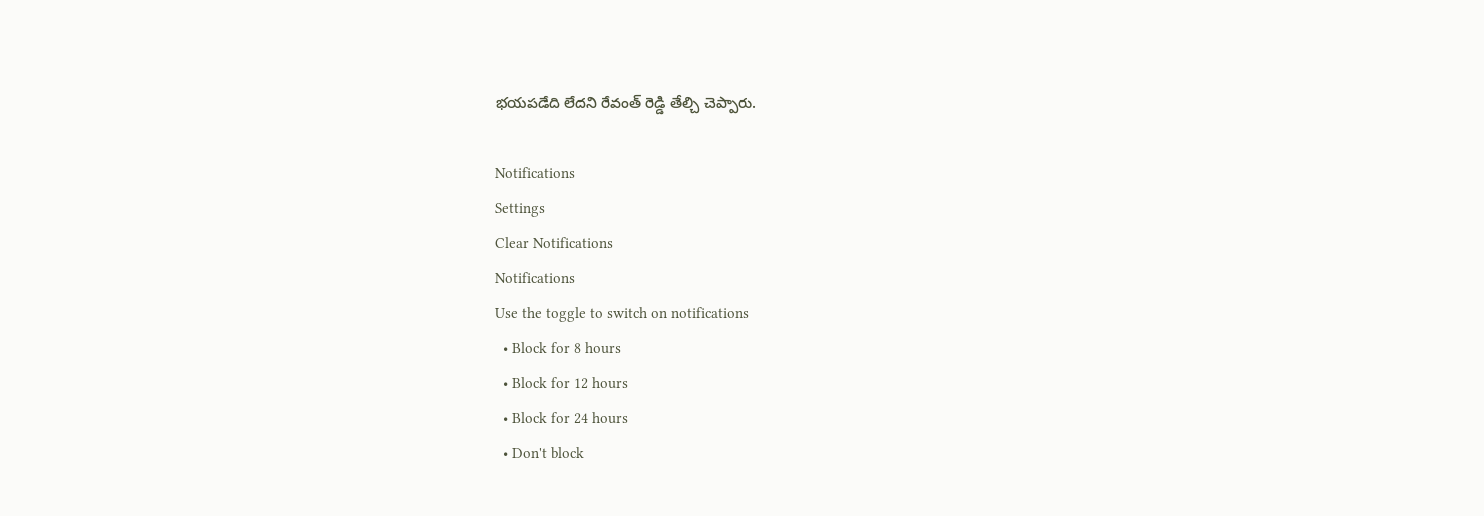భ‌య‌ప‌డేది లేద‌ని రేవంత్ రెడ్డి తేల్చి చెప్పారు.

Notifications
Settings
Clear Notifications
Notifications
Use the toggle to switch on notifications
  • Block for 8 hours
  • Block for 12 hours
  • Block for 24 hours
  • Don't block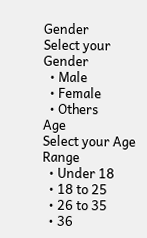Gender
Select your Gender
  • Male
  • Female
  • Others
Age
Select your Age Range
  • Under 18
  • 18 to 25
  • 26 to 35
  • 36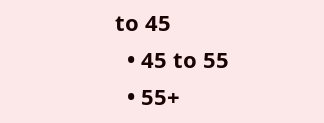to 45
  • 45 to 55
  • 55+